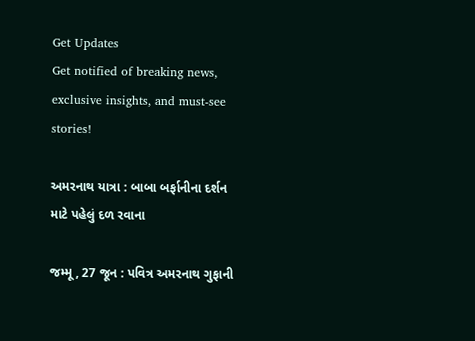Get Updates
Get notified of breaking news, exclusive insights, and must-see stories!

અમરનાથ યાત્રા : બાબા બર્ફાનીના દર્શન માટે પહેલું દળ રવાના

જમ્મૂ, 27 જૂન : પવિત્ર અમરનાથ ગુફાની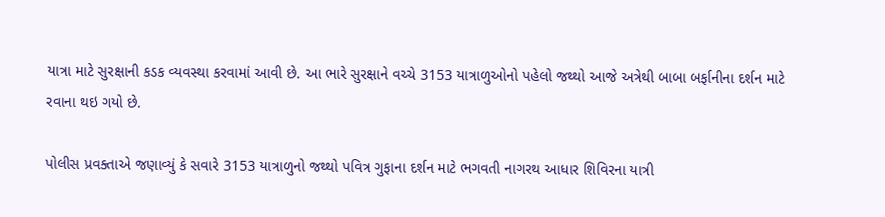યાત્રા માટે સુરક્ષાની કડક વ્યવસ્થા કરવામાં આવી છે. આ ભારે સુરક્ષાને વચ્ચે 3153 યાત્રાળુઓનો પહેલો જથ્થો આજે અત્રેથી બાબા બર્ફાનીના દર્શન માટે રવાના થઇ ગયો છે.

પોલીસ પ્રવક્તાએ જણાવ્યું કે સવારે 3153 યાત્રાળુનો જથ્થો પવિત્ર ગુફાના દર્શન માટે ભગવતી નાગરથ આધાર શિવિરના યાત્રી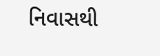નિવાસથી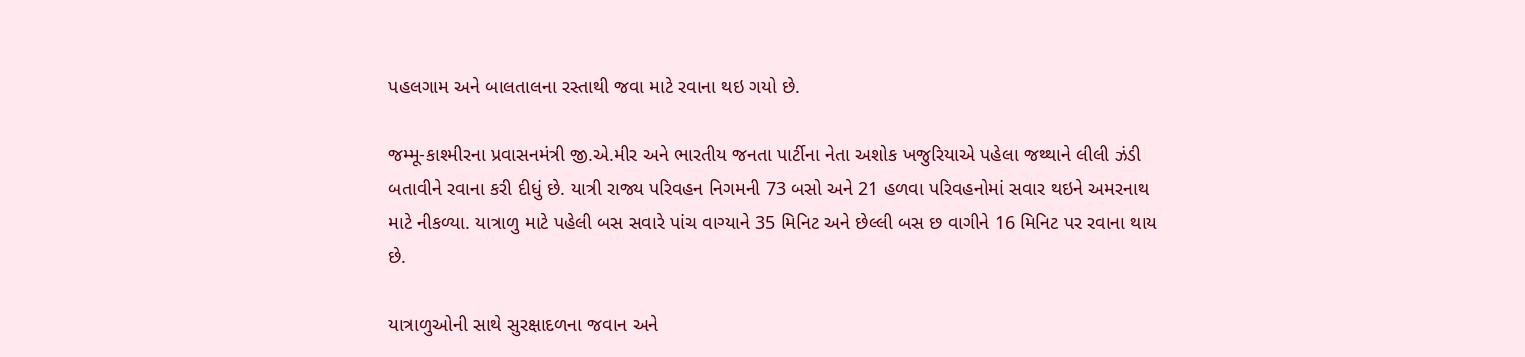પહલગામ અને બાલતાલના રસ્તાથી જવા માટે રવાના થઇ ગયો છે.

જમ્મૂ-કાશ્મીરના પ્રવાસનમંત્રી જી.એ.મીર અને ભારતીય જનતા પાર્ટીના નેતા અશોક ખજુરિયાએ પહેલા જથ્થાને લીલી ઝંડી બતાવીને રવાના કરી દીધું છે. યાત્રી રાજ્ય પરિવહન નિગમની 73 બસો અને 21 હળવા પરિવહનોમાં સવાર થઇને અમરનાથ માટે નીકળ્યા. યાત્રાળુ માટે પહેલી બસ સવારે પાંચ વાગ્યાને 35 મિનિટ અને છેલ્લી બસ છ વાગીને 16 મિનિટ પર રવાના થાય છે.

યાત્રાળુઓની સાથે સુરક્ષાદળના જવાન અને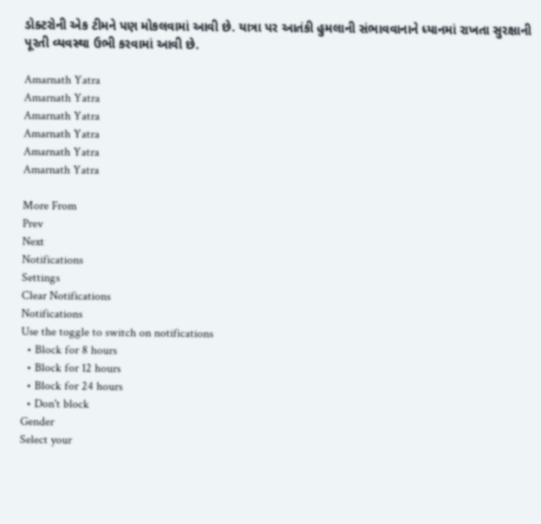ડોક્ટરોની એક ટીમને પણ મોકલવામાં આવી છે. યાત્રા પર આતંકી હુમલાની સંભાવવાનાને ધ્યાનમાં રાખતા સુરક્ષાની પૂરતી વ્યવસ્થા ઉભી કરવામાં આવી છે.

Amarnath Yatra
Amarnath Yatra
Amarnath Yatra
Amarnath Yatra
Amarnath Yatra
Amarnath Yatra

More From
Prev
Next
Notifications
Settings
Clear Notifications
Notifications
Use the toggle to switch on notifications
  • Block for 8 hours
  • Block for 12 hours
  • Block for 24 hours
  • Don't block
Gender
Select your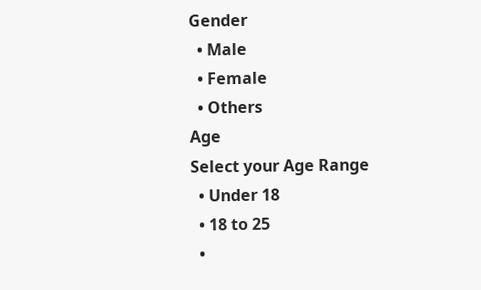Gender
  • Male
  • Female
  • Others
Age
Select your Age Range
  • Under 18
  • 18 to 25
  •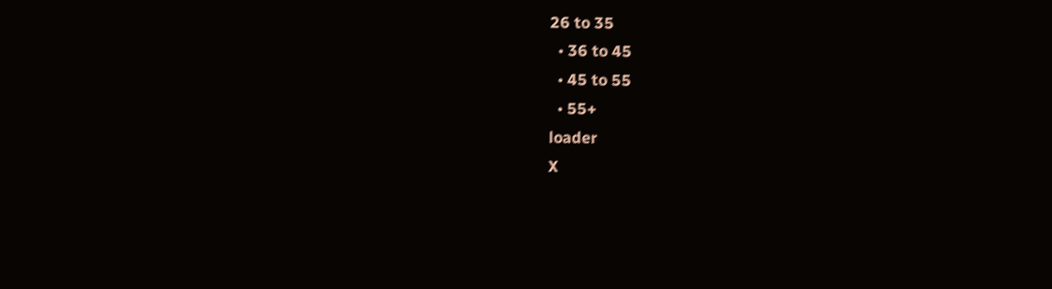26 to 35
  • 36 to 45
  • 45 to 55
  • 55+
loader
X